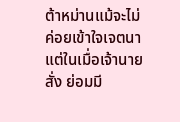ต้าหม่านแม้จะไม่ค่อยเข้าใจเจตนา แต่ในเมื่อเจ้านายสั่ง ย่อมมี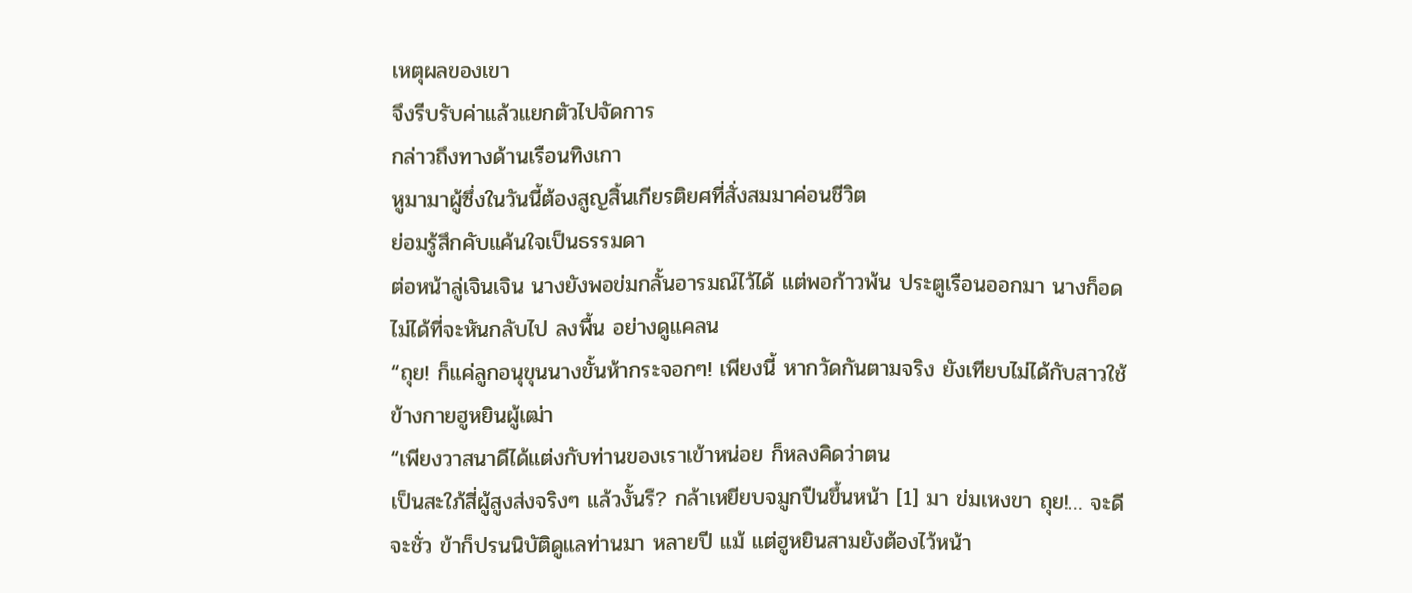เหตุผลของเขา
จึงรีบรับค่าแล้วแยกตัวไปจัดการ
กล่าวถึงทางด้านเรือนทิงเกา
หูมามาผู้ซึ่งในวันนี้ต้องสูญสิ้นเกียรติยศที่สั่งสมมาค่อนชีวิต
ย่อมรู้สึกคับแค้นใจเป็นธรรมดา
ต่อหน้าลู่เจินเจิน นางยังพอข่มกลั้นอารมณ์ไว้ได้ แต่พอก้าวพ้น ประตูเรือนออกมา นางก็อดไม่ได้ที่จะหันกลับไป ลงพื้น อย่างดูแคลน
“ถุย! ก็แค่ลูกอนุขุนนางขั้นห้ากระจอกๆ! เพียงนี้ หากวัดกันตามจริง ยังเทียบไม่ได้กับสาวใช้ข้างกายฮูหยินผู้เฒ่า
“เพียงวาสนาดีได้แต่งกับท่านของเราเข้าหน่อย ก็หลงคิดว่าตน
เป็นสะใภ้สี่ผู้สูงส่งจริงๆ แล้วงั้นรึ? กล้าเหยียบจมูกปืนขึ้นหน้า [1] มา ข่มเหงขา ถุย!… จะดีจะชั่ว ข้าก็ปรนนิบัติดูแลท่านมา หลายปี แม้ แต่ฮูหยินสามยังต้องไว้หน้า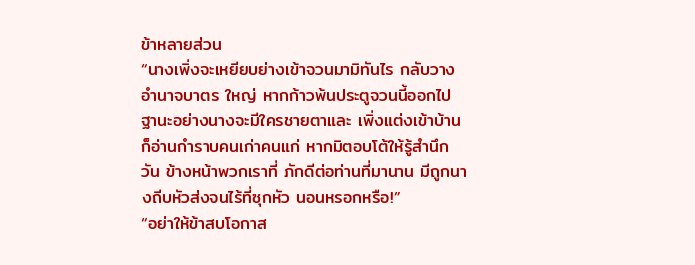ข้าหลายส่วน
“นางเพิ่งจะเหยียบย่างเข้าจวนมามิทันไร กลับวางอํานาจบาตร ใหญ่ หากก้าวพ้นประตูจวนนี้ออกไป ฐานะอย่างนางจะมีใครชายตาและ เพิ่งแต่งเข้าบ้านก็อ่านกําราบคนเก่าคนแก่ หากมิตอบโต้ให้รู้สํานึก วัน ข้างหน้าพวกเราที่ ภักดีต่อท่านที่มานาน มีถูกนางถีบหัวส่งจนไร้ที่ซุกหัว นอนหรอกหรือ!”
“อย่าให้ข้าสบโอกาส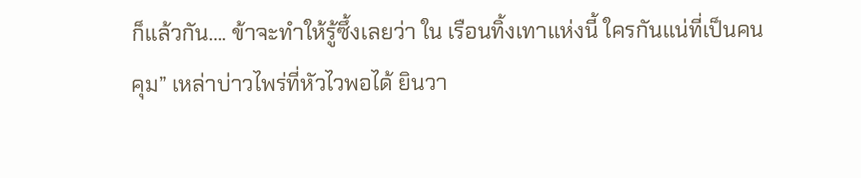ก็แล้วกัน…. ข้าจะทําให้รู้ซึ้งเลยว่า ใน เรือนทิ้งเทาแห่งนี้ ใครกันแน่ที่เป็นคนคุม” เหล่าบ่าวไพร่ที่หัวไวพอได้ ยินวา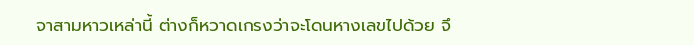จาสามหาวเหล่านี้ ต่างก็หวาดเกรงว่าจะโดนหางเลขไปด้วย จึ